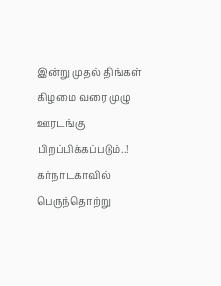இன்று முதல் திங்கள் கிழமை வரை முழு ஊரடங்கு பிறப்பிக்கப்படும்..!
கர்நாடகாவில் பெருந்தொற்று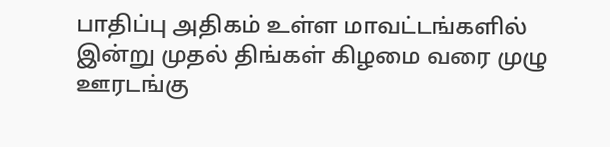பாதிப்பு அதிகம் உள்ள மாவட்டங்களில் இன்று முதல் திங்கள் கிழமை வரை முழு ஊரடங்கு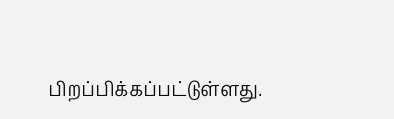பிறப்பிக்கப்பட்டுள்ளது.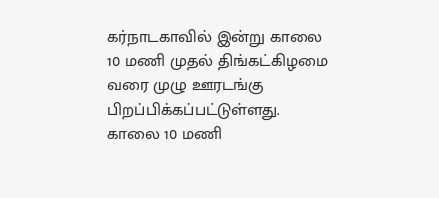கர்நாடகாவில் இன்று காலை 10 மணி முதல் திங்கட்கிழமை வரை முழு ஊரடங்கு பிறப்பிக்கப்பட்டுள்ளது.
காலை 10 மணி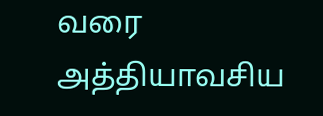வரை அத்தியாவசிய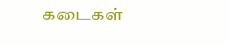கடைகள்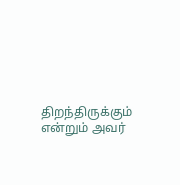திறந்திருக்கும் என்றும் அவர்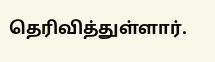தெரிவித்துள்ளார்.